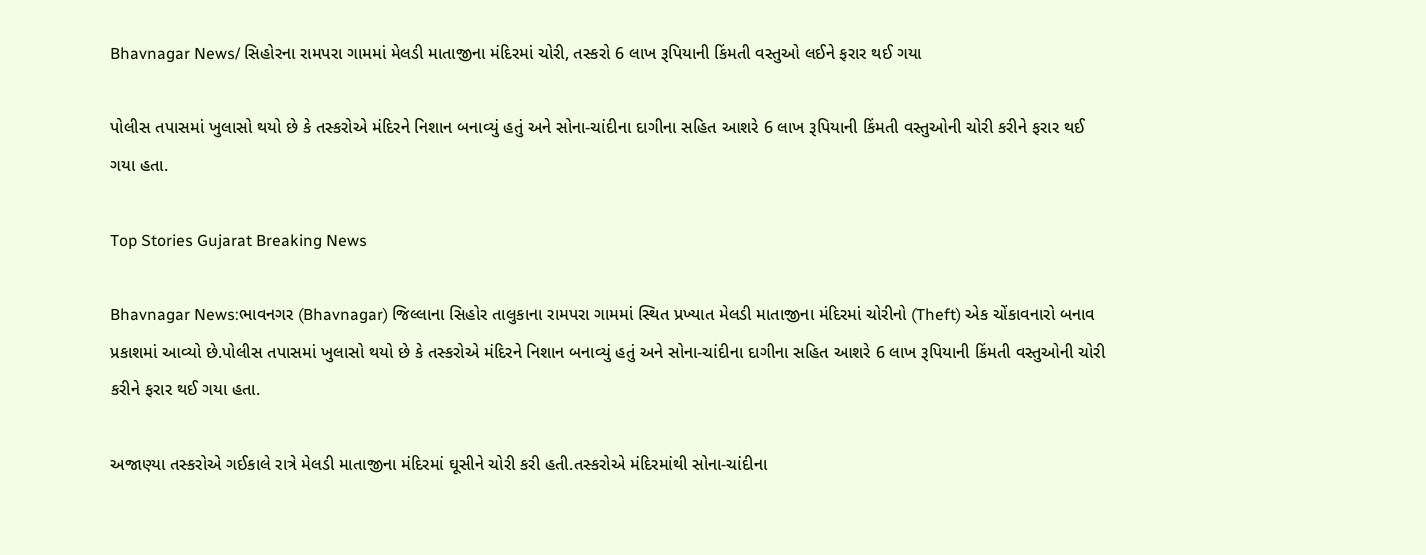Bhavnagar News/ સિહોરના રામપરા ગામમાં મેલડી માતાજીના મંદિરમાં ચોરી, તસ્કરો 6 લાખ રૂપિયાની કિંમતી વસ્તુઓ લઈને ફરાર થઈ ગયા

પોલીસ તપાસમાં ખુલાસો થયો છે કે તસ્કરોએ મંદિરને નિશાન બનાવ્યું હતું અને સોના-ચાંદીના દાગીના સહિત આશરે 6 લાખ રૂપિયાની કિંમતી વસ્તુઓની ચોરી કરીને ફરાર થઈ ગયા હતા.

Top Stories Gujarat Breaking News

Bhavnagar News:ભાવનગર (Bhavnagar) જિલ્લાના સિહોર તાલુકાના રામપરા ગામમાં સ્થિત પ્રખ્યાત મેલડી માતાજીના મંદિરમાં ચોરીનો (Theft) એક ચોંકાવનારો બનાવ પ્રકાશમાં આવ્યો છે.પોલીસ તપાસમાં ખુલાસો થયો છે કે તસ્કરોએ મંદિરને નિશાન બનાવ્યું હતું અને સોના-ચાંદીના દાગીના સહિત આશરે 6 લાખ રૂપિયાની કિંમતી વસ્તુઓની ચોરી કરીને ફરાર થઈ ગયા હતા.

અજાણ્યા તસ્કરોએ ગઈકાલે રાત્રે મેલડી માતાજીના મંદિરમાં ઘૂસીને ચોરી કરી હતી.તસ્કરોએ મંદિરમાંથી સોના-ચાંદીના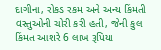દાગીના, રોકડ રકમ અને અન્ય કિંમતી વસ્તુઓની ચોરી કરી હતી, જેની કુલ કિંમત આશરે 6 લાખ રૂપિયા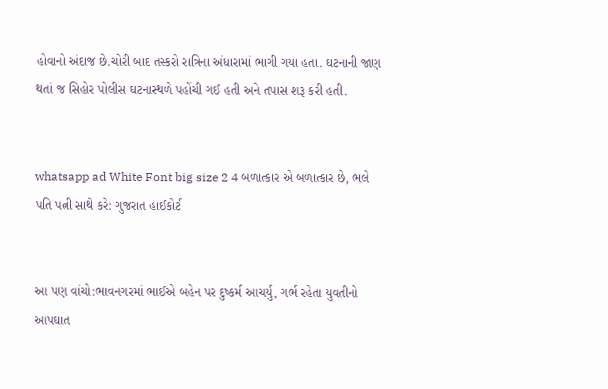હોવાનો અંદાજ છે.ચોરી બાદ તસ્કરો રાત્રિના અંધારામાં ભાગી ગયા હતા. ઘટનાની જાણ થતાં જ સિહોર પોલીસ ઘટનાસ્થળે પહોંચી ગઈ હતી અને તપાસ શરૂ કરી હતી.


whatsapp ad White Font big size 2 4 બળાત્કાર એ બળાત્કાર છે, ભલે પતિ પત્ની સાથે કરે: ગુજરાત હાઈકોર્ટ


આ પણ વાંચો:ભાવનગરમાં ભાઈએ બહેન પર દુષ્કર્મ આચર્યુ, ગર્ભ રહેતા યુવતીનો આપઘાત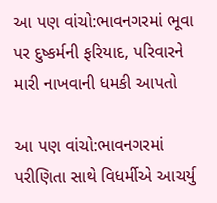આ પણ વાંચો:ભાવનગરમાં ભૂવા પર દુષ્કર્મની ફરિયાદ, પરિવારને મારી નાખવાની ધમકી આપતો

આ પણ વાંચો:ભાવનગરમાં પરીણિતા સાથે વિધર્મીએ આચર્યુ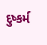દુષ્કર્મ